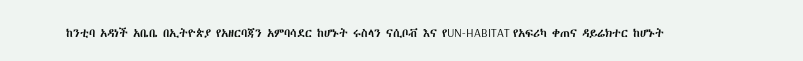ከንቲባ አዳነች አቤቤ በኢትዮጵያ የአዘርባጃን አምባሳደር ከሆኑት ሩስላን ናሲቦቭ እና የUN-HABITAT የአፍሪካ ቀጠና ዳይሬክተር ከሆኑት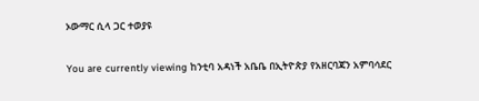ኦውማር ሲላ ጋር ተወያዩ

You are currently viewing ከንቲባ አዳነች አቤቤ በኢትዮጵያ የአዘርባጃን አምባሳደር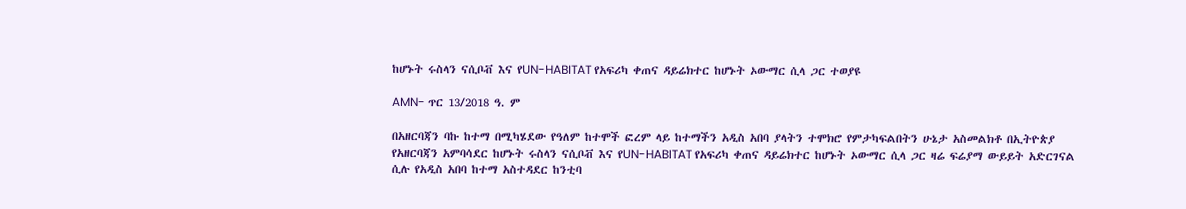ከሆኑት ሩስላን ናሲቦቭ እና የUN-HABITAT የአፍሪካ ቀጠና ዳይሬክተር ከሆኑት ኦውማር ሲላ ጋር ተወያዩ

AMN- ጥር 13/2018 ዓ. ም

በአዘርባጃን ባኩ ከተማ በሚካሄደው የዓለም ከተሞች ፎረም ላይ ከተማችን አዲስ አበባ ያላትን ተሞክሮ የምታካፍልበትን ሁኔታ አስመልክቶ በኢትዮጵያ የአዘርባጃን አምባሳደር ከሆኑት ሩስላን ናሲቦቭ እና የUN-HABITAT የአፍሪካ ቀጠና ዳይሬክተር ከሆኑት ኦውማር ሲላ ጋር ዛሬ ፍሬያማ ውይይት አድርገናል ሲሉ የአዲስ አበባ ከተማ አስተዳደር ከንቲባ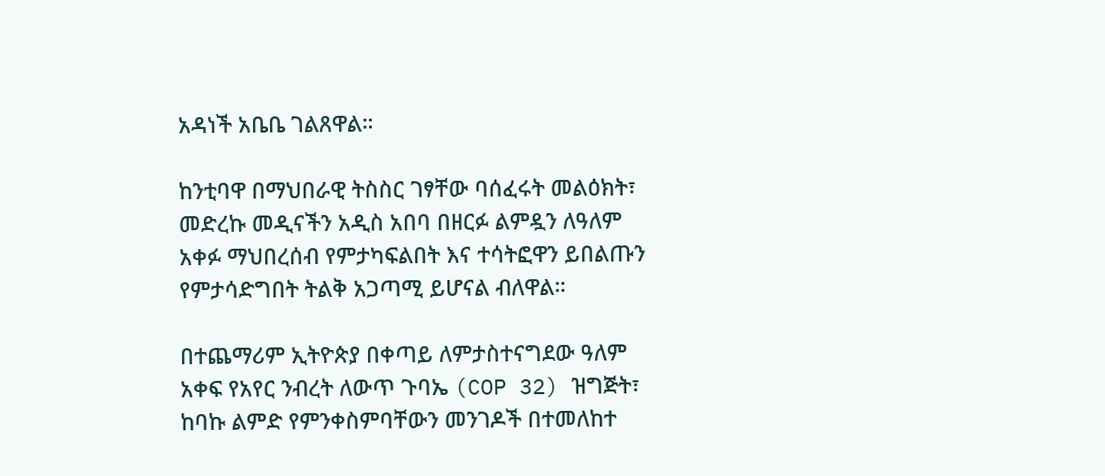አዳነች አቤቤ ገልጸዋል።

ከንቲባዋ በማህበራዊ ትስስር ገፃቸው ባሰፈሩት መልዕክት፣ መድረኩ መዲናችን አዲስ አበባ በዘርፉ ልምዷን ለዓለም አቀፉ ማህበረሰብ የምታካፍልበት እና ተሳትፎዋን ይበልጡን የምታሳድግበት ትልቅ አጋጣሚ ይሆናል ብለዋል።

በተጨማሪም ኢትዮጵያ በቀጣይ ለምታስተናግደው ዓለም አቀፍ የአየር ንብረት ለውጥ ጉባኤ (COP 32) ዝግጅት፣ ከባኩ ልምድ የምንቀስምባቸውን መንገዶች በተመለከተ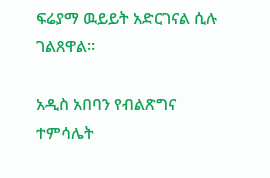ፍሬያማ ዉይይት አድርገናል ሲሉ ገልጸዋል።

አዲስ አበባን የብልጽግና ተምሳሌት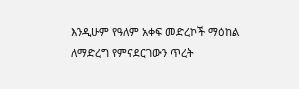እንዲሁም የዓለም አቀፍ መድረኮች ማዕከል ለማድረግ የምናደርገውን ጥረት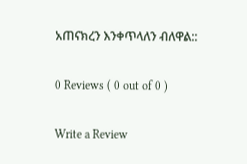አጠናክረን እንቀጥላለን ብለዋል::

0 Reviews ( 0 out of 0 )

Write a Review